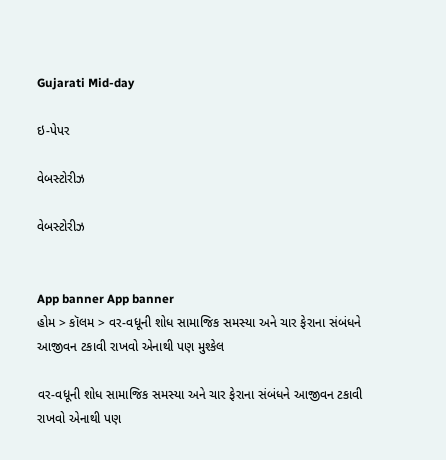Gujarati Mid-day

ઇ-પેપર

વેબસ્ટોરીઝ

વેબસ્ટોરીઝ


App banner App banner
હોમ > કૉલમ > વર-વધૂની શોધ સામાજિક સમસ્યા અને ચાર ફેરાના સંબંધને આજીવન ટકાવી રાખવો એનાથી પણ મુશ્કેલ

વર-વધૂની શોધ સામાજિક સમસ્યા અને ચાર ફેરાના સંબંધને આજીવન ટકાવી રાખવો એનાથી પણ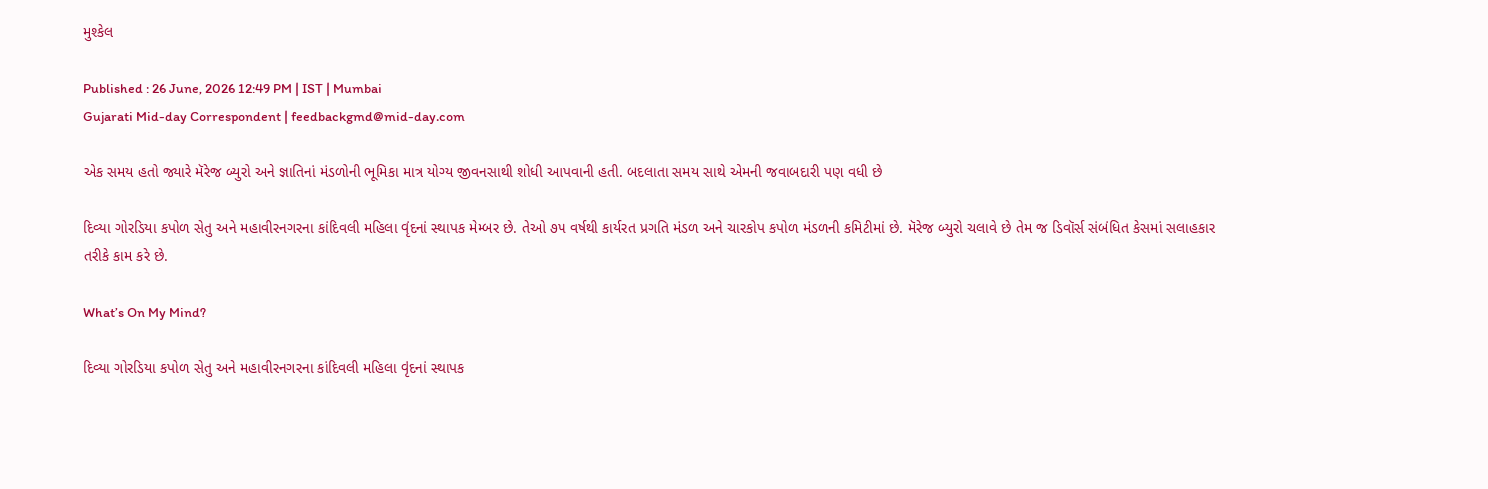મુશ્કેલ

Published : 26 June, 2026 12:49 PM | IST | Mumbai
Gujarati Mid-day Correspondent | feedbackgmd@mid-day.com

એક સમય હતો જ્યારે મૅરેજ બ્યુરો અને જ્ઞાતિનાં મંડળોની ભૂમિકા માત્ર યોગ્ય જીવનસાથી શોધી આપવાની હતી. બદલાતા સમય સાથે એમની જવાબદારી પણ વધી છે

દિવ્યા ગોરડિયા કપોળ સેતુ અને મહાવીરનગરના કાંદિવલી મહિલા વૃંદનાં સ્થાપક મેમ્બર છે. તેઓ ૭૫ વર્ષથી કાર્યરત પ્રગતિ મંડળ અને ચારકોપ કપોળ મંડળની કમિટીમાં છે. મૅરેજ બ્યુરો ચલાવે છે તેમ જ ડિવૉર્સ સંબંધિત કેસમાં સલાહકાર તરીકે કામ કરે છે.

What’s On My Mind?

દિવ્યા ગોરડિયા કપોળ સેતુ અને મહાવીરનગરના કાંદિવલી મહિલા વૃંદનાં સ્થાપક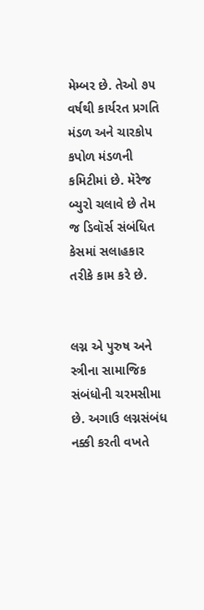મેમ્બર છે. તેઓ ૭૫ વર્ષથી કાર્યરત પ્રગતિ મંડળ અને ચારકોપ કપોળ મંડળની કમિટીમાં છે. મૅરેજ બ્યુરો ચલાવે છે તેમ જ ડિવૉર્સ સંબંધિત કેસમાં સલાહકાર તરીકે કામ કરે છે.


લગ્ન એ પુરુષ અને સ્ત્રીના સામાજિક સંબંધોની ચરમસીમા છે. અગાઉ લગ્નસંબંધ નક્કી કરતી વખતે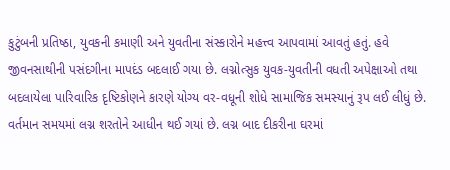કુટુંબની પ્રતિષ્ઠા, યુવકની કમાણી અને યુવતીના સંસ્કારોને મહત્ત્વ આપવામાં આવતું હતું. હવે જીવનસાથીની પસંદગીના માપદંડ બદલાઈ ગયા છે. લગ્નોત્સુક યુવક-યુવતીની વધતી અપેક્ષાઓ તથા બદલાયેલા પારિવારિક દૃષ્ટિકોણને કારણે યોગ્ય વર-વધૂની શોધે સામાજિક સમસ્યાનું રૂપ લઈ લીધું છે. વર્તમાન સમયમાં લગ્ન શરતોને આધીન થઈ ગયાં છે. લગ્ન બાદ દીકરીના ઘરમાં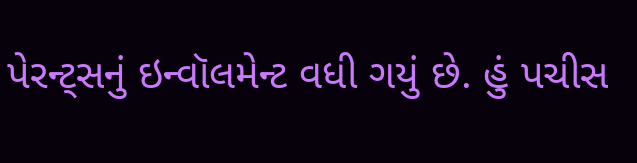પેરન્ટ્સનું ઇન્વૉલમેન્ટ વધી ગયું છે. હું પચીસ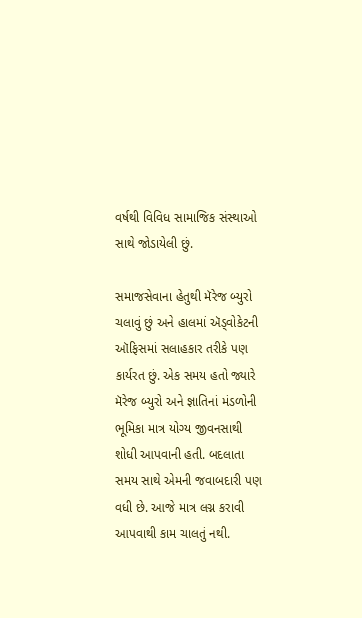વર્ષથી વિવિધ સામાજિક સંસ્થાઓ સાથે જોડાયેલી છું.

સમાજસેવાના હેતુથી મૅરેજ બ્યુરો ચલાવું છું અને હાલમાં ઍડ્વોકેટની ઑફિસમાં સલાહકાર તરીકે પણ કાર્યરત છું. એક સમય હતો જ્યારે મૅરેજ બ્યુરો અને જ્ઞાતિનાં મંડળોની ભૂમિકા માત્ર યોગ્ય જીવનસાથી શોધી આપવાની હતી. બદલાતા સમય સાથે એમની જવાબદારી પણ વધી છે. આજે માત્ર લગ્ન કરાવી આપવાથી કામ ચાલતું નથી.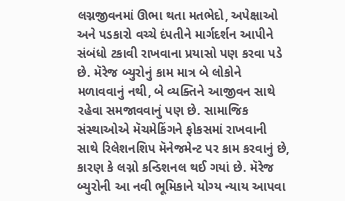લગ્નજીવનમાં ઊભા થતા મતભેદો, અપેક્ષાઓ અને પડકારો વચ્ચે દંપતીને માર્ગદર્શન આપીને સંબંધો ટકાવી રાખવાના પ્રયાસો પણ કરવા પડે છે. મૅરેજ બ્યુરોનું કામ માત્ર બે લોકોને મળાવવાનું નથી, બે વ્યક્તિને આજીવન સાથે રહેવા સમજાવવાનું પણ છે. સામાજિક સંસ્થાઓએ મૅચમેકિંગને ફોકસમાં રાખવાની સાથે રિલેશનશિપ મૅનેજમેન્ટ પર કામ કરવાનું છે, કારણ કે લગ્નો કન્ડિશનલ થઈ ગયાં છે. મૅરેજ બ્યુરોની આ નવી ભૂમિકાને યોગ્ય ન્યાય આપવા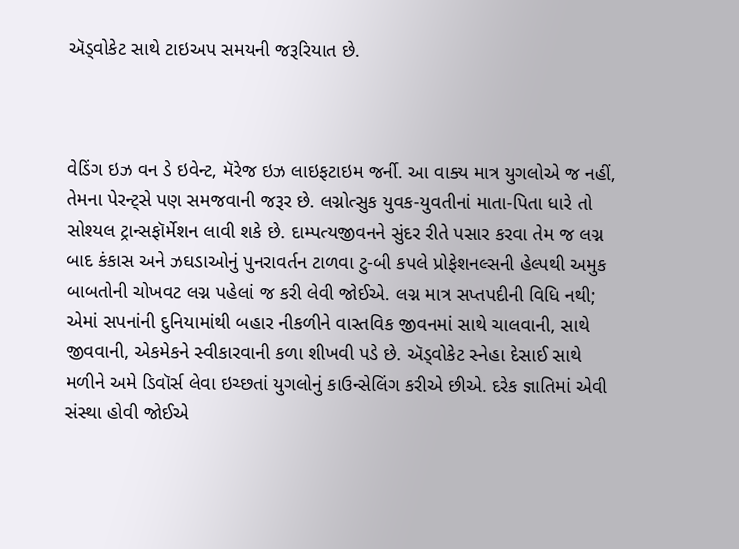ઍડ્વોકેટ સાથે ટાઇઅપ સમયની જરૂરિયાત છે.



વેડિંગ ઇઝ વન ડે ઇવેન્ટ, મૅરેજ ઇઝ લાઇફટાઇમ જર્ની. આ વાક્ય માત્ર યુગલોએ જ નહીં, તેમના પેરન્ટ્સે પણ સમજવાની જરૂર છે. લગ્નોત્સુક યુવક-યુવતીનાં માતા-પિતા ધારે તો સોશ્યલ ટ્રાન્સફૉર્મેશન લાવી શકે છે. દામ્પત્યજીવનને સુંદર રીતે પસાર કરવા તેમ જ લગ્ન બાદ કંકાસ અને ઝઘડાઓનું પુનરાવર્તન ટાળવા ટુ-બી કપલે પ્રોફેશનલ્સની હેલ્પથી અમુક બાબતોની ચોખવટ લગ્ન પહેલાં જ કરી લેવી જોઈએ. લગ્ન માત્ર સપ્તપદીની વિધિ નથી; એમાં સપનાંની દુનિયામાંથી બહાર નીકળીને વાસ્તવિક જીવનમાં સાથે ચાલવાની, સાથે જીવવાની, એકમેકને સ્વીકારવાની કળા શીખવી પડે છે. ઍડ્વોકેટ સ્નેહા દેસાઈ સાથે મળીને અમે ડિવૉર્સ લેવા ઇચ્છતાં યુગલોનું કાઉન્સેલિંગ કરીએ છીએ. દરેક જ્ઞાતિમાં એવી સંસ્થા હોવી જોઈએ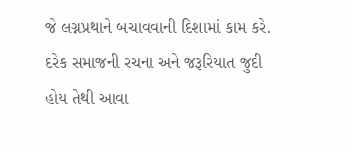જે લગ્નપ્રથાને બચાવવાની દિશામાં કામ કરે. દરેક સમાજની રચના અને જરૂરિયાત જુદી હોય તેથી આવા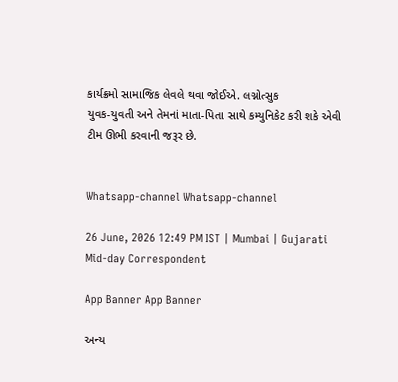કાર્યક્રમો સામાજિક લેવલે થવા જોઈએ. લગ્નોત્સુક
યુવક-યુવતી અને તેમનાં માતા-પિતા સાથે કમ્યુનિકેટ કરી શકે એવી ટીમ ઊભી કરવાની જરૂર છે.


Whatsapp-channel Whatsapp-channel

26 June, 2026 12:49 PM IST | Mumbai | Gujarati Mid-day Correspondent

App Banner App Banner

અન્ય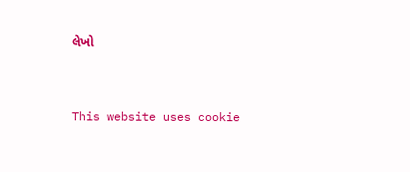લેખો


This website uses cookie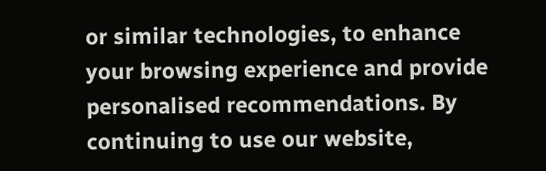or similar technologies, to enhance your browsing experience and provide personalised recommendations. By continuing to use our website,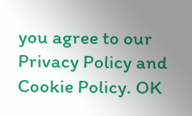you agree to our Privacy Policy and Cookie Policy. OK